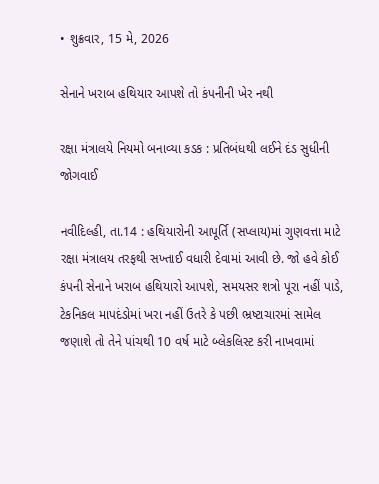• શુક્રવાર, 15 મે, 2026

સેનાને ખરાબ હથિયાર આપશે તો કંપનીની ખેર નથી

રક્ષા મંત્રાલયે નિયમો બનાવ્યા કડક : પ્રતિબંધથી લઈને દંડ સુધીની જોગવાઈ

નવીદિલ્હી, તા.14 : હથિયારોની આપૂર્તિ (સપ્લાય)માં ગુણવત્તા માટે રક્ષા મંત્રાલય તરફથી સખ્તાઈ વધારી દેવામાં આવી છે. જો હવે કોઈ કંપની સેનાને ખરાબ હથિયારો આપશે, સમયસર શત્રો પૂરા નહીં પાડે, ટેકનિકલ માપદંડોમાં ખરા નહીં ઉતરે કે પછી ભ્રષ્ટાચારમાં સામેલ જણાશે તો તેને પાંચથી 10 વર્ષ માટે બ્લેકલિસ્ટ કરી નાખવામાં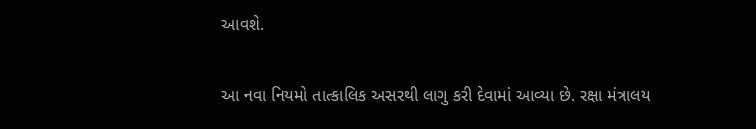આવશે.

આ નવા નિયમો તાત્કાલિક અસરથી લાગુ કરી દેવામાં આવ્યા છે. રક્ષા મંત્રાલય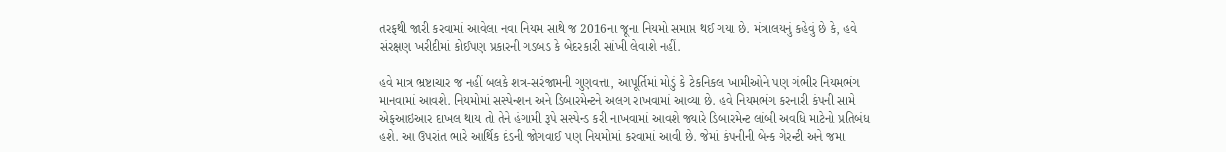તરફથી જારી કરવામાં આવેલા નવા નિયમ સાથે જ 2016ના જૂના નિયમો સમાપ્ત થઈ ગયા છે. મંત્રાલયનું કહેવું છે કે, હવે સંરક્ષણ ખરીદીમાં કોઈપણ પ્રકારની ગડબડ કે બેદરકારી સાંખી લેવાશે નહીં.

હવે માત્ર ભ્રષ્ટાચાર જ નહીં બલકે શત્ર-સરંજામની ગુણવત્તા, આપૂર્તિમાં મોડું કે ટેકનિકલ ખામીઓને પણ ગંભીર નિયમભંગ માનવામાં આવશે. નિયમોમાં સસ્પેન્શન અને ડિબારમેન્ટને અલગ રાખવામાં આવ્યા છે. હવે નિયમભંગ કરનારી કંપની સામે એફઆઇઆર દાખલ થાય તો તેને હંગામી રૂપે સસ્પેન્ડ કરી નાખવામાં આવશે જ્યારે ડિબારમેન્ટ લાંબી અવધિ માટેનો પ્રતિબંધ હશે. આ ઉપરાંત ભારે આર્થિક દંડની જોગવાઈ પણ નિયમોમાં કરવામાં આવી છે. જેમાં કંપનીની બેન્ક ગેરન્ટી અને જમા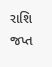રાશિ જપ્ત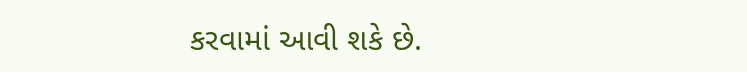કરવામાં આવી શકે છે.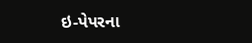ઇ-પેપરના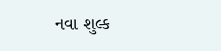નવા શુલ્ક